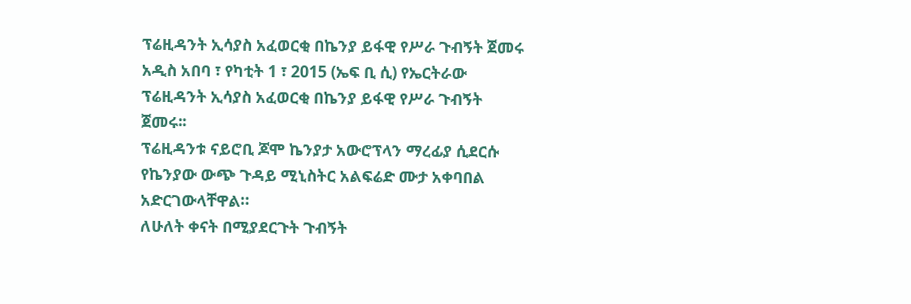ፕሬዚዳንት ኢሳያስ አፈወርቂ በኬንያ ይፋዊ የሥራ ጉብኝት ጀመሩ
አዲስ አበባ ፣ የካቲት 1 ፣ 2015 (ኤፍ ቢ ሲ) የኤርትራው ፕሬዚዳንት ኢሳያስ አፈወርቂ በኬንያ ይፋዊ የሥራ ጉብኝት ጀመሩ፡፡
ፕሬዚዳንቱ ናይሮቢ ጆሞ ኬንያታ አውሮፕላን ማረፊያ ሲደርሱ የኬንያው ውጭ ጉዳይ ሚኒስትር አልፍሬድ ሙታ አቀባበል አድርገውላቸዋል።
ለሁለት ቀናት በሚያደርጉት ጉብኝት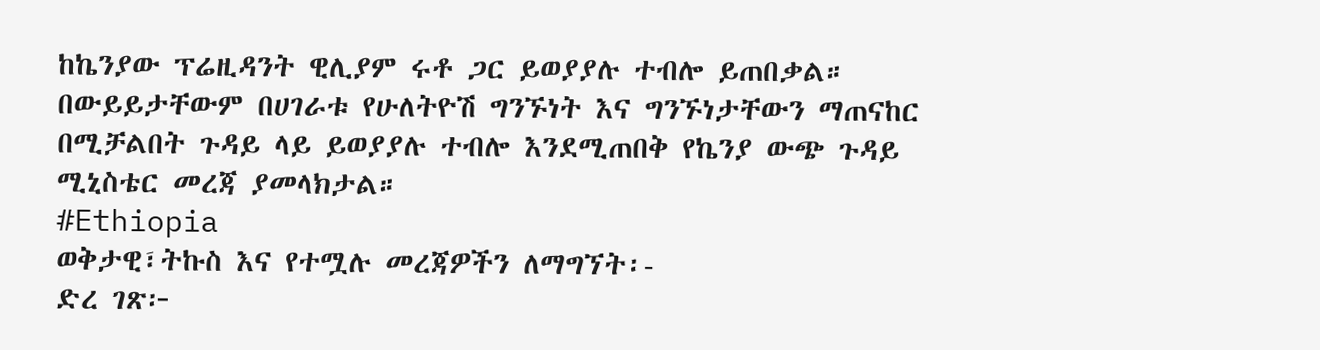ከኬንያው ፕሬዚዳንት ዊሊያም ሩቶ ጋር ይወያያሉ ተብሎ ይጠበቃል።
በውይይታቸውም በሀገራቱ የሁለትዮሽ ግንኙነት እና ግንኙነታቸውን ማጠናከር በሚቻልበት ጉዳይ ላይ ይወያያሉ ተብሎ እንደሚጠበቅ የኬንያ ውጭ ጉዳይ ሚኒስቴር መረጃ ያመላክታል።
#Ethiopia
ወቅታዊ፣ትኩስ እና የተሟሉ መረጃዎችን ለማግኘት፡-
ድረ ገጽ፦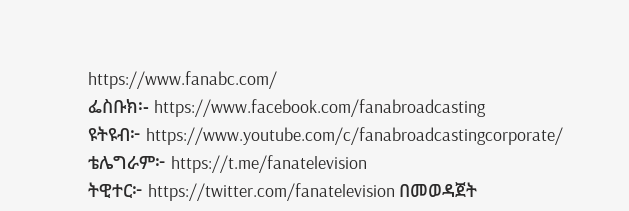https://www.fanabc.com/
ፌስቡክ፡- https://www.facebook.com/fanabroadcasting
ዩትዩብ፦ https://www.youtube.com/c/fanabroadcastingcorporate/
ቴሌግራም፦ https://t.me/fanatelevision
ትዊተር፦ https://twitter.com/fanatelevision በመወዳጀት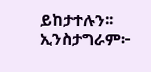ይከታተሉን፡፡
ኢንስታግራም፦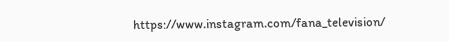https://www.instagram.com/fana_television/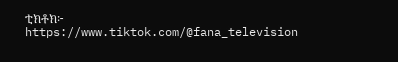ቲክቶክ፦ https://www.tiktok.com/@fana_television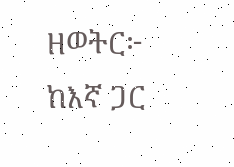ዘወትር፦ ከእኛ ጋር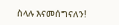ስላሉ እናመሰግናለን!